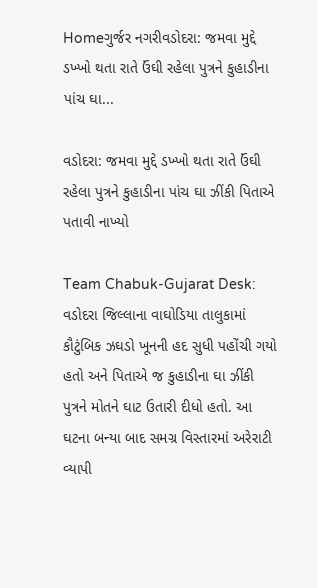Homeગુર્જર નગરીવડોદરા: જમવા મુદ્દે ડખ્ખો થતા રાતે ઉંઘી રહેલા પુત્રને કુહાડીના પાંચ ઘા...

વડોદરા: જમવા મુદ્દે ડખ્ખો થતા રાતે ઉંઘી રહેલા પુત્રને કુહાડીના પાંચ ઘા ઝીંકી પિતાએ પતાવી નાખ્યો

Team Chabuk-Gujarat Desk: વડોદરા જિલ્લાના વાઘોડિયા તાલુકામાં કૌટુંબિક ઝઘડો ખૂનની હદ સુધી પહોંચી ગયો હતો અને પિતાએ જ કુહાડીના ઘા ઝીંકી પુત્રને મોતને ઘાટ ઉતારી દીધો હતો. આ ઘટના બન્યા બાદ સમગ્ર વિસ્તારમાં અરેરાટી વ્યાપી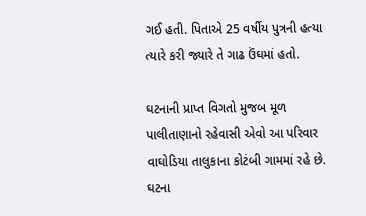ગઈ હતી. પિતાએ 25 વર્ષીય પુત્રની હત્યા ત્યારે કરી જ્યારે તે ગાઢ ઉંઘમાં હતો.

ઘટનાની પ્રાપ્ત વિગતો મુજબ મૂળ પાલીતાણાનો રહેવાસી એવો આ પરિવાર વાઘોડિયા તાલુકાના કોટંબી ગામમાં રહે છે. ઘટના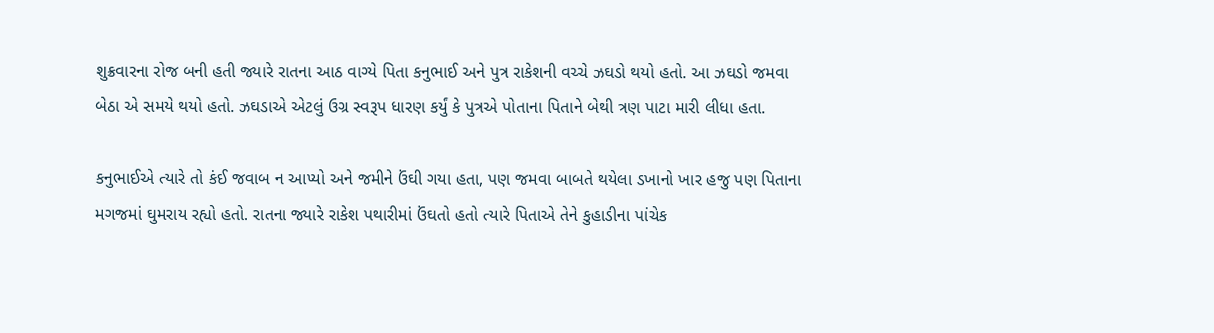શુક્રવારના રોજ બની હતી જ્યારે રાતના આઠ વાગ્યે પિતા કનુભાઈ અને પુત્ર રાકેશની વચ્ચે ઝઘડો થયો હતો. આ ઝઘડો જમવા બેઠા એ સમયે થયો હતો. ઝઘડાએ એટલું ઉગ્ર સ્વરૂપ ધારણ કર્યું કે પુત્રએ પોતાના પિતાને બેથી ત્રણ પાટા મારી લીધા હતા.

કનુભાઈએ ત્યારે તો કંઈ જવાબ ન આપ્યો અને જમીને ઉંઘી ગયા હતા, પણ જમવા બાબતે થયેલા ડખાનો ખાર હજુ પણ પિતાના મગજમાં ઘુમરાય રહ્યો હતો. રાતના જ્યારે રાકેશ પથારીમાં ઉંઘતો હતો ત્યારે પિતાએ તેને કુહાડીના પાંચેક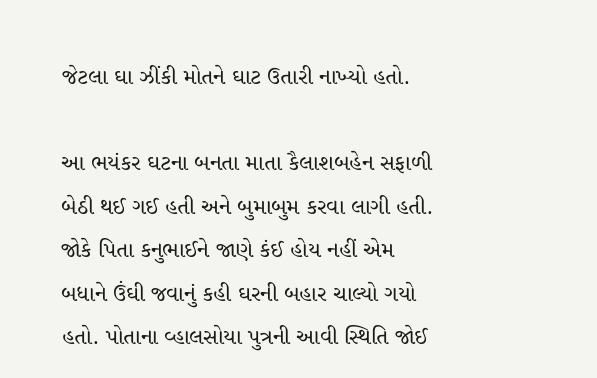જેટલા ઘા ઝીંકી મોતને ઘાટ ઉતારી નાખ્યો હતો.

આ ભયંકર ઘટના બનતા માતા કૈલાશબહેન સફાળી બેઠી થઈ ગઈ હતી અને બુમાબુમ કરવા લાગી હતી. જોકે પિતા કનુભાઈને જાણે કંઈ હોય નહીં એમ બધાને ઉંઘી જવાનું કહી ઘરની બહાર ચાલ્યો ગયો હતો. પોતાના વ્હાલસોયા પુત્રની આવી સ્થિતિ જોઈ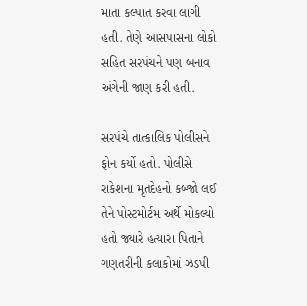માતા કલ્પાત કરવા લાગી હતી. તેણે આસપાસના લોકો સહિત સરપંચને પણ બનાવ અંગેની જાણ કરી હતી.

સરપંચે તાત્કાલિક પોલીસને ફોન કર્યો હતો. પોલીસે રાકેશના મૃતદેહનો કબ્જો લઈ તેને પોસ્ટમોર્ટમ અર્થે મોકલ્યો હતો જ્યારે હત્યારા પિતાને ગણતરીની કલાકોમાં ઝડપી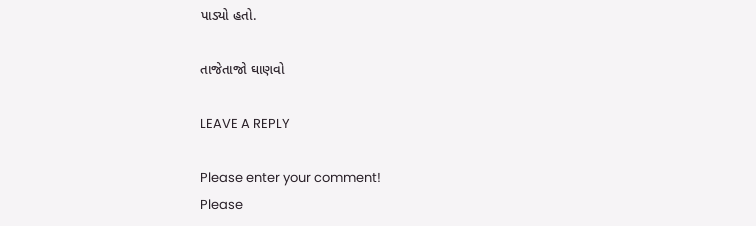પાડ્યો હતો.

તાજેતાજો ઘાણવો

LEAVE A REPLY

Please enter your comment!
Please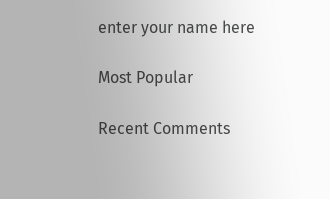enter your name here

Most Popular

Recent Comments